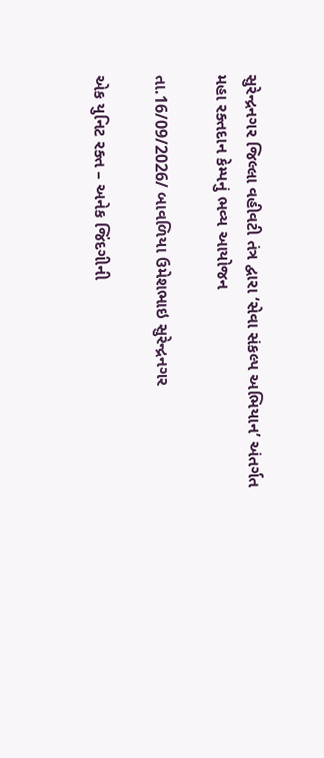સુરેન્દ્રનગર જિલ્લા વહીવટી તંત્ર દ્વારા ‘સેવા સંકલ્પ અભિયાન’ અંતર્ગત મહા રક્તદાન કેમ્પનું ભવ્ય આયોજન

તા.16/09/2026/ બાવળિયા ઉમેશભાઇ સુરેન્દ્રનગર

એક યુનિટ રક્ત – અનેક જિંદગીની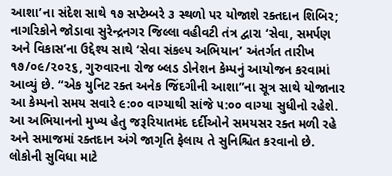આશા’ના સંદેશ સાથે ૧૭ સપ્ટેમ્બરે ૩ સ્થળો પર યોજાશે રક્તદાન શિબિર; નાગરિકોને જોડાવા સુરેન્દ્રનગર જિલ્લા વહીવટી તંત્ર દ્વારા ‘સેવા, સમર્પણ અને વિકાસ’ના ઉદ્દેશ્ય સાથે ‘સેવા સંકલ્પ અભિયાન’ અંતર્ગત તારીખ ૧૭/૦૯/૨૦૨૬, ગુરુવારના રોજ બ્લડ ડોનેશન કેમ્પનું આયોજન કરવામાં આવ્યું છે. “એક યુનિટ રક્ત અનેક જિંદગીની આશા”ના સૂત્ર સાથે યોજાનાર આ કેમ્પનો સમય સવારે ૯:૦૦ વાગ્યાથી સાંજે ૫:૦૦ વાગ્યા સુધીનો રહેશે. આ અભિયાનનો મુખ્ય હેતુ જરૂરિયાતમંદ દર્દીઓને સમયસર રક્ત મળી રહે અને સમાજમાં રક્તદાન અંગે જાગૃતિ ફેલાય તે સુનિશ્ચિત કરવાનો છે. લોકોની સુવિધા માટે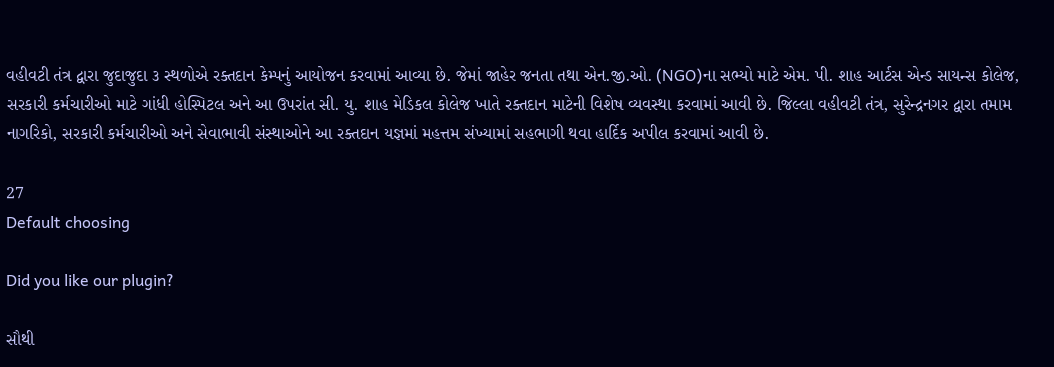વહીવટી તંત્ર દ્વારા જુદાજુદા ૩ સ્થળોએ રક્તદાન કેમ્પનું આયોજન કરવામાં આવ્યા છે. જેમાં જાહેર જનતા તથા એન.જી.ઓ. (NGO)ના સભ્યો માટે એમ. પી. શાહ આર્ટસ એન્ડ સાયન્સ કોલેજ, સરકારી કર્મચારીઓ માટે ગાંધી હોસ્પિટલ અને આ ઉપરાંત સી. યુ. શાહ મેડિકલ કોલેજ ખાતે રક્તદાન માટેની વિશેષ વ્યવસ્થા કરવામાં આવી છે. જિલ્લા વહીવટી તંત્ર, સુરેન્દ્રનગર દ્વારા તમામ નાગરિકો, સરકારી કર્મચારીઓ અને સેવાભાવી સંસ્થાઓને આ રક્તદાન યજ્ઞમાં મહત્તમ સંખ્યામાં સહભાગી થવા હાર્દિક અપીલ કરવામાં આવી છે.

27
Default choosing

Did you like our plugin?

સૌથી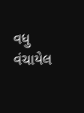વધુ વંચાયેલ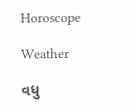Horoscope

Weather

વધુ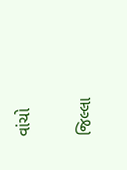વાંચો

જિલ્લા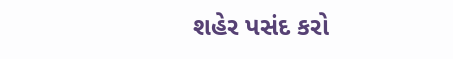શહેર પસંદ કરો